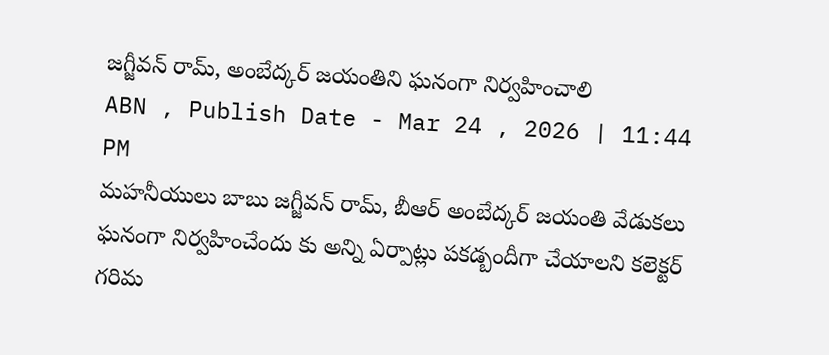జగ్జీవన్ రామ్, అంబేద్కర్ జయంతిని ఘనంగా నిర్వహించాలి
ABN , Publish Date - Mar 24 , 2026 | 11:44 PM
మహనీయులు బాబు జగ్జీవన్ రామ్, బీఆర్ అంబేద్కర్ జయంతి వేడుకలు ఘనంగా నిర్వహించేందు కు అన్ని ఏర్పాట్లు పకడ్బందీగా చేయాలని కలెక్టర్ గరిమ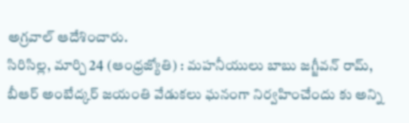అగ్రవాల్ ఆదేశించారు.
సిరిసిల్ల, మార్చి 24 (ఆంధ్రజ్యోతి) : మహనీయులు బాబు జగ్జీవన్ రామ్, బీఆర్ అంబేద్కర్ జయంతి వేడుకలు ఘనంగా నిర్వహించేందు కు అన్ని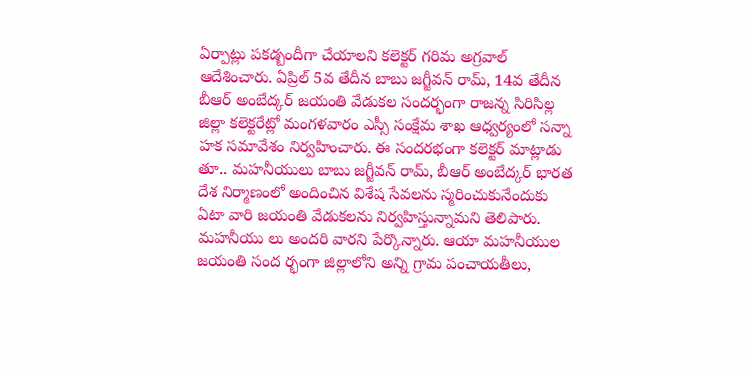ఏర్పాట్లు పకడ్బందీగా చేయాలని కలెక్టర్ గరిమ అగ్రవాల్ ఆదేశించారు. ఏప్రిల్ 5వ తేదీన బాబు జగ్జీవన్ రామ్, 14వ తేదీన బీఆర్ అంబేద్కర్ జయంతి వేడుకల సందర్భంగా రాజన్న సిరిసిల్ల జిల్లా కలెక్టరేట్లో మంగళవారం ఎస్సీ సంక్షేమ శాఖ ఆధ్వర్యంలో సన్నా హక సమావేశం నిర్వహించారు. ఈ సందరభంగా కలెక్టర్ మాట్లాడు తూ.. మహనీయులు బాబు జగ్జీవన్ రామ్, బీఆర్ అంబేద్కర్ భారత దేశ నిర్మాణంలో అందించిన విశేష సేవలను స్మరించుకునేందుకు ఏటా వారి జయంతి వేడుకలను నిర్వహిస్తున్నామని తెలిపారు. మహనీయు లు అందరి వారని పేర్కొన్నారు. ఆయా మహనీయుల జయంతి సంద ర్భంగా జిల్లాలోని అన్ని గ్రామ పంచాయతీలు,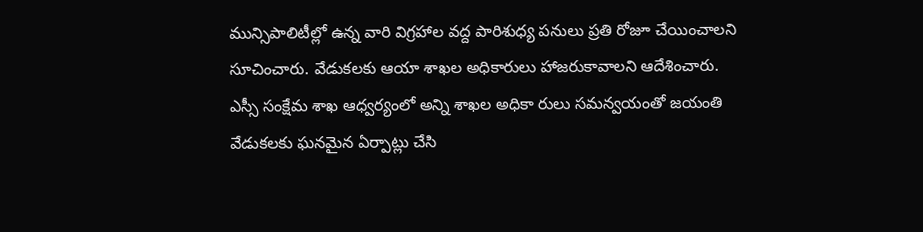మున్సిపాలిటీల్లో ఉన్న వారి విగ్రహాల వద్ద పారిశుధ్య పనులు ప్రతి రోజూ చేయించాలని సూచించారు. వేడుకలకు ఆయా శాఖల అధికారులు హాజరుకావాలని ఆదేశించారు. ఎస్సీ సంక్షేమ శాఖ ఆధ్వర్యంలో అన్ని శాఖల అధికా రులు సమన్వయంతో జయంతి వేడుకలకు ఘనమైన ఏర్పాట్లు చేసి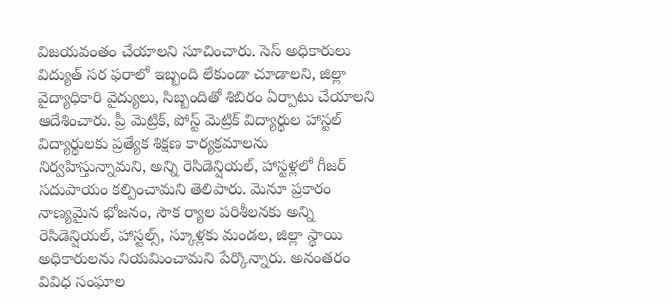విజయవంతం చేయాలని సూచించారు. సెస్ అధికారులు విద్యుత్ సర ఫరాలో ఇబ్బంది లేకుండా చూడాలని, జిల్లా వైద్యాధికారి వైద్యులు, సిబ్బందితో శిబిరం ఏర్పాటు చేయాలని ఆదేశించారు. ప్రీ మెట్రిక్, పోస్ట్ మెట్రిక్ విద్యార్థుల హాస్టల్ విద్యార్థులకు ప్రత్యేక శిక్షణ కార్యక్రమాలను నిర్వహిస్తున్నామని, అన్ని రెసిడెన్షియల్, హాస్టళ్లలో గీజర్ సదుపాయం కల్పించామని తెలిపారు. మెనూ ప్రకారం నాణ్యమైన భోజనం, సౌక ర్యాల పరిశీలనకు అన్ని రెసిడెన్షియల్, హాస్టల్స్, స్కూళ్లకు మండల, జిల్లా స్థాయి అధికారులను నియమించామని పేర్కొన్నారు. అనంతరం వివిధ సంఘాల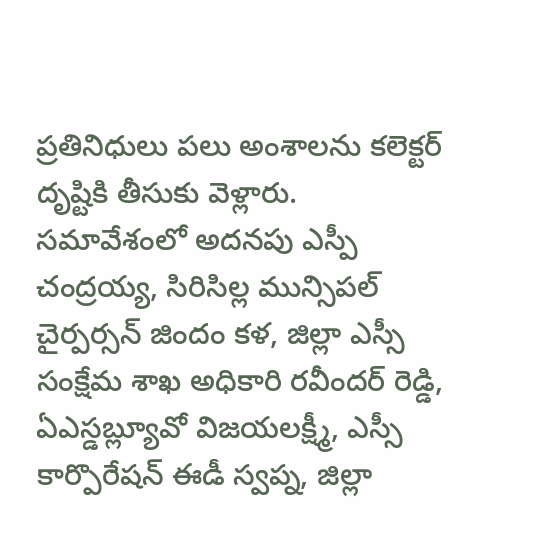ప్రతినిధులు పలు అంశాలను కలెక్టర్ దృష్టికి తీసుకు వెళ్లారు. సమావేశంలో అదనపు ఎస్పీ చంద్రయ్య, సిరిసిల్ల మున్సిపల్ చైర్పర్సన్ జిందం కళ, జిల్లా ఎస్సీ సంక్షేమ శాఖ అధికారి రవీందర్ రెడ్డి, ఏఎస్డబ్ల్యూవో విజయలక్ష్మీ, ఎస్సీ కార్పొరేషన్ ఈడీ స్వప్న, జిల్లా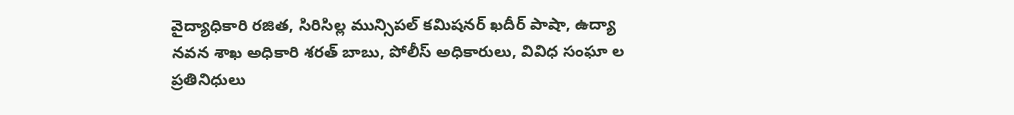వైద్యాధికారి రజిత, సిరిసిల్ల మున్సిపల్ కమిషనర్ ఖదీర్ పాషా, ఉద్యా నవన శాఖ అధికారి శరత్ బాబు, పోలీస్ అధికారులు, వివిధ సంఘా ల ప్రతినిధులు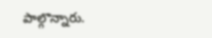పాల్గొన్నారు.